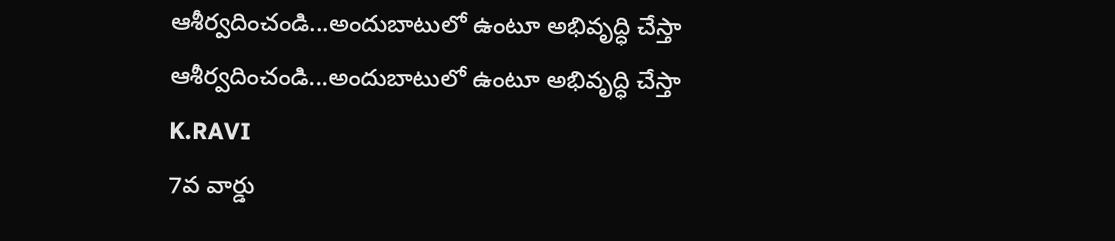ఆశీర్వదించండి...అందుబాటులో ఉంటూ అభివృద్ధి చేస్తా
ఆశీర్వదించండి...అందుబాటులో ఉంటూ అభివృద్ధి చేస్తా
K.RAVI
7వ వార్డు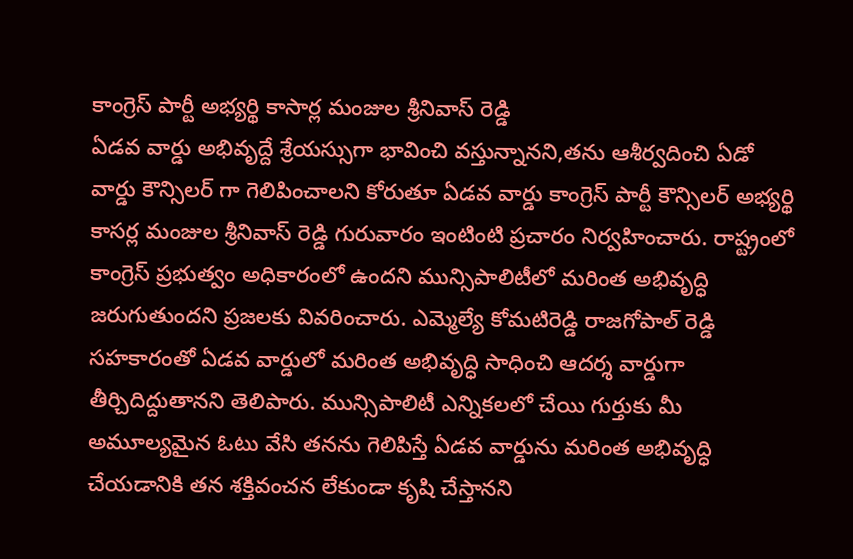కాంగ్రెస్ పార్టీ అభ్యర్థి కాసార్ల మంజుల శ్రీనివాస్ రెడ్డి
ఏడవ వార్డు అభివృద్దే శ్రేయస్సుగా భావించి వస్తున్నానని,తను ఆశీర్వదించి ఏడో వార్డు కౌన్సిలర్ గా గెలిపించాలని కోరుతూ ఏడవ వార్డు కాంగ్రెస్ పార్టీ కౌన్సిలర్ అభ్యర్థి కాసర్ల మంజుల శ్రీనివాస్ రెడ్డి గురువారం ఇంటింటి ప్రచారం నిర్వహించారు. రాష్ట్రంలో కాంగ్రెస్ ప్రభుత్వం అధికారంలో ఉందని మున్సిపాలిటీలో మరింత అభివృద్ధి జరుగుతుందని ప్రజలకు వివరించారు. ఎమ్మెల్యే కోమటిరెడ్డి రాజగోపాల్ రెడ్డి సహకారంతో ఏడవ వార్డులో మరింత అభివృద్ధి సాధించి ఆదర్శ వార్డుగా తీర్చిదిద్దుతానని తెలిపారు. మున్సిపాలిటీ ఎన్నికలలో చేయి గుర్తుకు మీ అమూల్యమైన ఓటు వేసి తనను గెలిపిస్తే ఏడవ వార్డును మరింత అభివృద్ధి చేయడానికి తన శక్తివంచన లేకుండా కృషి చేస్తానని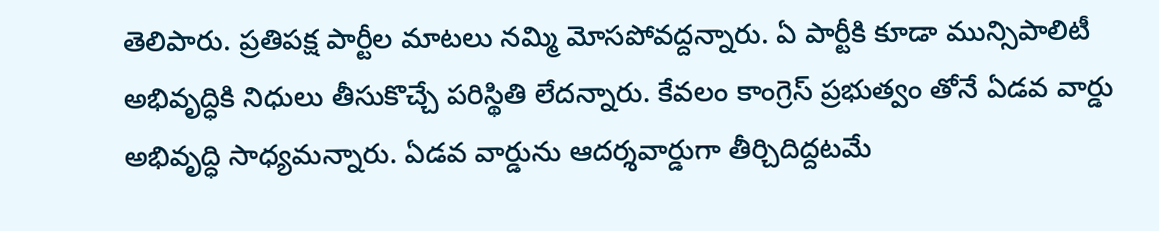తెలిపారు. ప్రతిపక్ష పార్టీల మాటలు నమ్మి మోసపోవద్దన్నారు. ఏ పార్టీకి కూడా మున్సిపాలిటీ అభివృద్ధికి నిధులు తీసుకొచ్చే పరిస్థితి లేదన్నారు. కేవలం కాంగ్రెస్ ప్రభుత్వం తోనే ఏడవ వార్డు అభివృద్ధి సాధ్యమన్నారు. ఏడవ వార్డును ఆదర్శవార్డుగా తీర్చిదిద్దటమే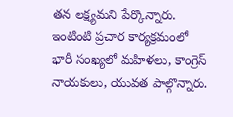తన లక్ష్యమని పేర్కొన్నారు. ఇంటింటి ప్రచార కార్యక్రమంలో భారీ సంఖ్యలో మహిళలు, కాంగ్రెస్ నాయకులు, యువత పాల్గొన్నారు.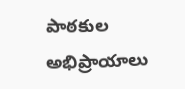పాఠకుల అభిప్రాయాలు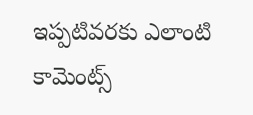ఇప్పటివరకు ఎలాంటి కామెంట్స్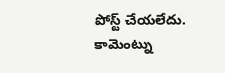పోస్ట్ చేయలేదు.
కామెంట్ను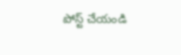పోస్ట్ చేయండి